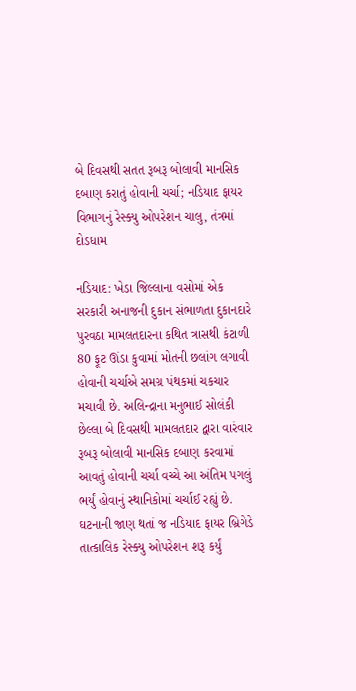બે દિવસથી સતત રૂબરૂ બોલાવી માનસિક દબાણ કરાતું હોવાની ચર્ચા; નડિયાદ ફાયર વિભાગનું રેસ્ક્યુ ઓપરેશન ચાલુ, તંત્રમાં દોડધામ

નડિયાદ: ખેડા જિલ્લાના વસોમાં એક સરકારી અનાજની દુકાન સંભાળતા દુકાનદારે પુરવઠા મામલતદારના કથિત ત્રાસથી કંટાળી 80 ફૂટ ઊંડા કુવામાં મોતની છલાંગ લગાવી હોવાની ચર્ચાએ સમગ્ર પંથકમાં ચકચાર મચાવી છે. અલિન્દ્રાના મનુભાઈ સોલંકી છેલ્લા બે દિવસથી મામલતદાર દ્વારા વારંવાર રૂબરૂ બોલાવી માનસિક દબાણ કરવામાં આવતું હોવાની ચર્ચા વચ્ચે આ અંતિમ પગલું ભર્યું હોવાનું સ્થાનિકોમાં ચર્ચાઈ રહ્યું છે.
ઘટનાની જાણ થતાં જ નડિયાદ ફાયર બ્રિગેડે તાત્કાલિક રેસ્ક્યુ ઓપરેશન શરૂ કર્યું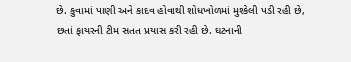છે. કુવામાં પાણી અને કાદવ હોવાથી શોધખોળમાં મુશ્કેલી પડી રહી છે, છતાં ફાયરની ટીમ સતત પ્રયાસ કરી રહી છે. ઘટનાની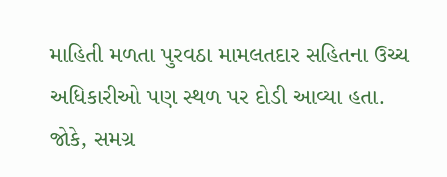માહિતી મળતા પુરવઠા મામલતદાર સહિતના ઉચ્ચ અધિકારીઓ પણ સ્થળ પર દોડી આવ્યા હતા.
જોકે, સમગ્ર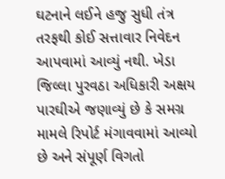ઘટનાને લઈને હજુ સુધી તંત્ર તરફથી કોઈ સત્તાવાર નિવેદન આપવામાં આવ્યું નથી. ખેડા જિલ્લા પુરવઠા અધિકારી અક્ષય પારઘીએ જણાવ્યું છે કે સમગ્ર મામલે રિપોર્ટ મંગાવવામાં આવ્યો છે અને સંપૂર્ણ વિગતો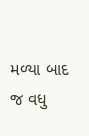મળ્યા બાદ જ વધુ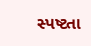સ્પષ્ટતા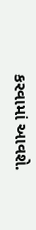કરવામાં આવશે.